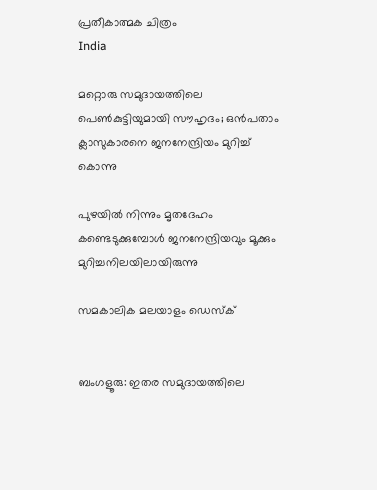പ്രതീകാത്മക ചിത്രം
India

മറ്റൊരു സമുദായത്തിലെ പെണ്‍കുട്ടിയുമായി സൗഹൃദം; ഒന്‍പതാം ക്ലാസുകാരനെ ജനനേന്ദ്രിയം മുറിച്ച് കൊന്നു

പുഴയിൽ നിന്നും മൃതദേഹം കണ്ടെടുക്കുമ്പോൾ ജനനേന്ദ്രിയവും മൂക്കും മുറിച്ചനിലയിലായിരുന്നു

സമകാലിക മലയാളം ഡെസ്ക്


ബംഗളൂരു: ഇതര സമുദായത്തിലെ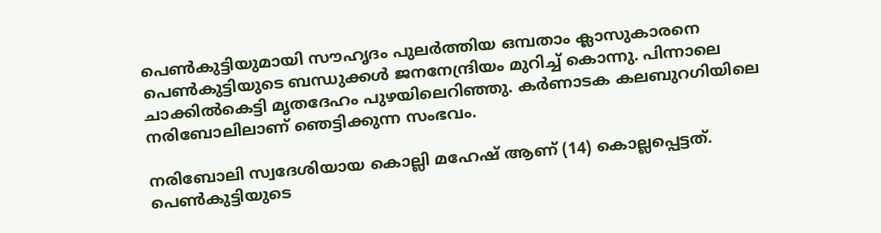പെൺകുട്ടിയുമായി സൗഹൃദം പുലർത്തിയ ഒമ്പതാം ക്ലാസുകാരനെ പെൺകുട്ടിയുടെ ബന്ധുക്കൾ ജനനേന്ദ്രിയം മുറിച്ച് കൊന്നു. പിന്നാലെ ചാക്കിൽകെട്ടി മൃതദേഹം പുഴയിലെറിഞ്ഞു. കർണാടക കലബുറഗിയിലെ നരിബോലിലാണ് ഞെട്ടിക്കുന്ന സംഭവം.

നരിബോലി സ്വദേശിയായ കൊല്ലി മഹേഷ് ആണ് (14) കൊല്ലപ്പെട്ടത്. പെൺകുട്ടിയുടെ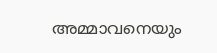അമ്മാവനെയും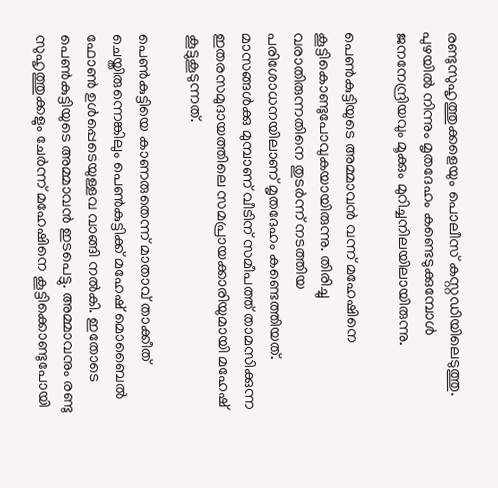രണ്ടുസുഹൃത്തുക്കളെയും പൊലീസ് കസ്റ്റഡിയിലെടുത്തു. പുഴയിൽ നിന്നും മൃതദേഹം കണ്ടെടുക്കുമ്പോൾ ജനനേന്ദ്രിയവും മൂക്കും മുറിച്ചനിലയിലായിരുന്നു.

പെൺകുട്ടിയുടെ അമ്മാവൻ വന്ന് മഹേഷിനെ കൂട്ടികൊണ്ടുപോവുകയായിരുന്നു. തിരിച്ചു വരാതിരുന്നതിനെ തുടർന്ന് നടത്തിയ പരിശോധനയിലാണ് മൃതദേഹം കണ്ടെത്തിയത്. മാസങ്ങൾക്കു മുമ്പാണ് വീടിന് സമീപത്ത് താമസിക്കുന്ന ഇതരസമുദായത്തിലെ സമപ്രായക്കാരിയുമായി മഹേഷ് കൂട്ടുകൂടുന്നത്.

പെൺകുട്ടിയെ കാണരുതെന്ന് മാതാവ് താക്കീത് ചെയ്തിരുന്നെങ്കിലും പെൺകുട്ടിക്ക് മഹേഷ് മൊബൈൽ ഫോൺ ഉൾപ്പെടെയുള്ളവ വാങ്ങി നൽകി. ഇതോടെ പെൺകുട്ടിയുടെ അമ്മാവൻ ഇടപെട്ടു. അമ്മാവനും രണ്ടു സുഹൃത്തുക്കളും ചേർന്ന് മഹേഷിനെ കൂട്ടിക്കൊണ്ടുപോയി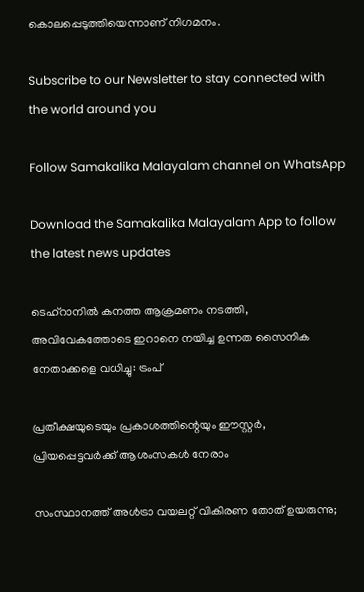കൊലപ്പെടുത്തിയെന്നാണ് നിഗമനം.

Subscribe to our Newsletter to stay connected with the world around you

Follow Samakalika Malayalam channel on WhatsApp

Download the Samakalika Malayalam App to follow the latest news updates

ടെഹ്റാനിൽ കനത്ത ആക്രമണം നടത്തി, അവിവേകത്തോടെ ഇറാനെ നയിച്ച ഉന്നത സൈനിക നേതാക്കളെ വധിച്ചു: ട്രംപ്

പ്രതീക്ഷയുടെയും പ്രകാശത്തിന്റെയും ഈസ്റ്റർ, പ്രിയപ്പെട്ടവർക്ക് ആശംസകൾ നേരാം

സംസ്ഥാനത്ത് അള്‍ട്രാ വയലറ്റ് വികിരണ തോത് ഉയരുന്നു;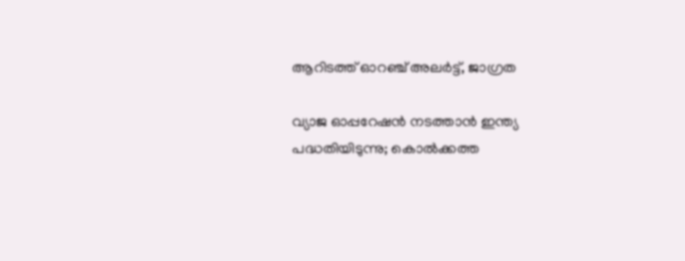ആറിടത്ത് ഓറഞ്ച് അലര്‍ട്ട്, ജാഗ്രത

വ്യാജ ഓപ്പറേഷൻ നടത്താൻ ഇന്ത്യ പദ്ധതിയിടുന്നു; കൊൽക്കത്ത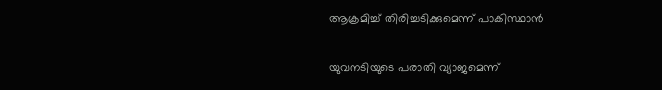ആക്രമിച്ച് തിരിച്ചടിക്കുമെന്ന് പാകിസ്ഥാൻ

യുവനടിയുടെ പരാതി വ്യാജമെന്ന്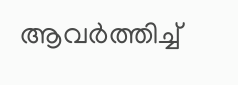ആവർത്തിച്ച്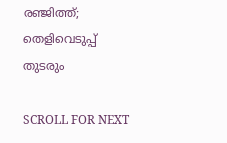രഞ്ജിത്ത്; തെളിവെടുപ്പ് തുടരും

SCROLL FOR NEXT